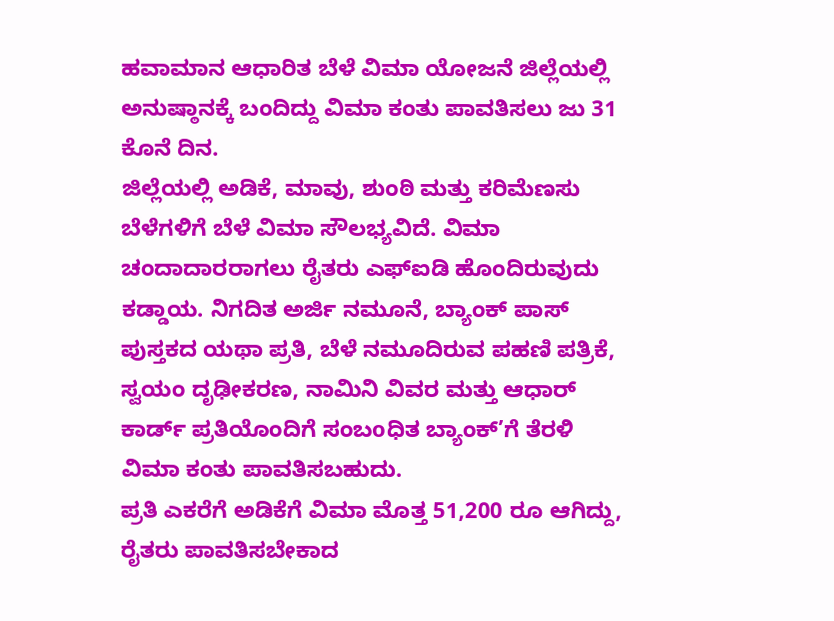ಹವಾಮಾನ ಆಧಾರಿತ ಬೆಳೆ ವಿಮಾ ಯೋಜನೆ ಜಿಲ್ಲೆಯಲ್ಲಿ ಅನುಷ್ಠಾನಕ್ಕೆ ಬಂದಿದ್ದು ವಿಮಾ ಕಂತು ಪಾವತಿಸಲು ಜು 31 ಕೊನೆ ದಿನ.
ಜಿಲ್ಲೆಯಲ್ಲಿ ಅಡಿಕೆ, ಮಾವು, ಶುಂಠಿ ಮತ್ತು ಕರಿಮೆಣಸು ಬೆಳೆಗಳಿಗೆ ಬೆಳೆ ವಿಮಾ ಸೌಲಭ್ಯವಿದೆ. ವಿಮಾ ಚಂದಾದಾರರಾಗಲು ರೈತರು ಎಫ್ಐಡಿ ಹೊಂದಿರುವುದು ಕಡ್ಡಾಯ. ನಿಗದಿತ ಅರ್ಜಿ ನಮೂನೆ, ಬ್ಯಾಂಕ್ ಪಾಸ್ ಪುಸ್ತಕದ ಯಥಾ ಪ್ರತಿ, ಬೆಳೆ ನಮೂದಿರುವ ಪಹಣಿ ಪತ್ರಿಕೆ, ಸ್ವಯಂ ದೃಢೀಕರಣ, ನಾಮಿನಿ ವಿವರ ಮತ್ತು ಆಧಾರ್ ಕಾರ್ಡ್ ಪ್ರತಿಯೊಂದಿಗೆ ಸಂಬoಧಿತ ಬ್ಯಾಂಕ್’ಗೆ ತೆರಳಿ ವಿಮಾ ಕಂತು ಪಾವತಿಸಬಹುದು.
ಪ್ರತಿ ಎಕರೆಗೆ ಅಡಿಕೆಗೆ ವಿಮಾ ಮೊತ್ತ 51,200 ರೂ ಆಗಿದ್ದು, ರೈತರು ಪಾವತಿಸಬೇಕಾದ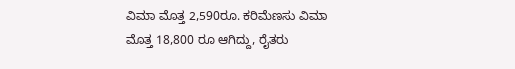ವಿಮಾ ಮೊತ್ತ 2,590ರೂ. ಕರಿಮೆಣಸು ವಿಮಾ ಮೊತ್ತ 18,800 ರೂ ಆಗಿದ್ದು, ರೈತರು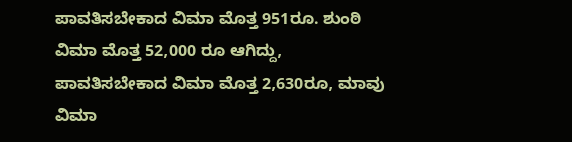ಪಾವತಿಸಬೇಕಾದ ವಿಮಾ ಮೊತ್ತ 951ರೂ. ಶುಂಠಿ ವಿಮಾ ಮೊತ್ತ 52,000 ರೂ ಆಗಿದ್ದು, ಪಾವತಿಸಬೇಕಾದ ವಿಮಾ ಮೊತ್ತ 2,630ರೂ, ಮಾವು ವಿಮಾ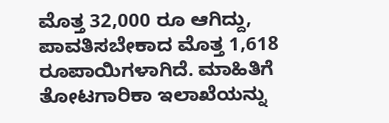ಮೊತ್ತ 32,000 ರೂ ಆಗಿದ್ದು, ಪಾವತಿಸಬೇಕಾದ ಮೊತ್ತ 1,618 ರೂಪಾಯಿಗಳಾಗಿದೆ. ಮಾಹಿತಿಗೆ ತೋಟಗಾರಿಕಾ ಇಲಾಖೆಯನ್ನು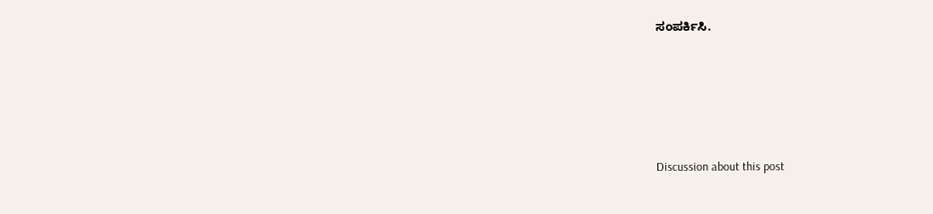ಸಂಪರ್ಕಿಸಿ.





Discussion about this post